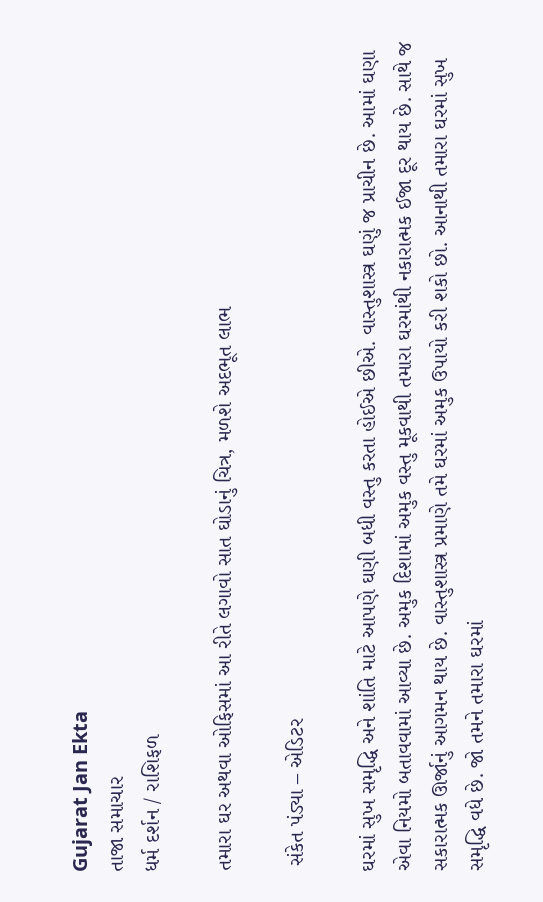Gujarat Jan Ekta
તાજા સમાચાર
ધર્મ દર્શન / રાશિફળ

તમારા ઘર અથવા ઓફિસમાં આ રીતે લગાવો સાત ઘોડાનું ચિત્ર, મળશે અદભૂત લાભ

 સંકેત પંડ્યા – એડિટર

ઘરમાં સુખ સમૃદ્ધિ અને શાંતિ માટે આપણે ઘણી બધી વસ્તુ કરતા હોઈએ છીએ. વાસ્તુશાસ્ત્ર ઘણું જ પ્રાચીન છે. આમાં ઘણા એવા નિયમો બતાવવામાં આવ્યા છે. અમુક દિશામાં અમુક વસ્તુ મૂકવાથી તમારા ઘરમાંથી નકારાત્મક ઈજા દૂર થાય છે. સાથે જ સકારાત્મક ઊર્જાનું આગમન થાય છે. વાસ્તુશાસ્ત્ર પ્રમાણે તમે ઘરમાં અમુક ઉપાયો કરી શકો છો. આનાથી તમારા ઘરમાં સુખ સમૃદ્ધિ વધે છે. જો તમને તમારા ઘરમાં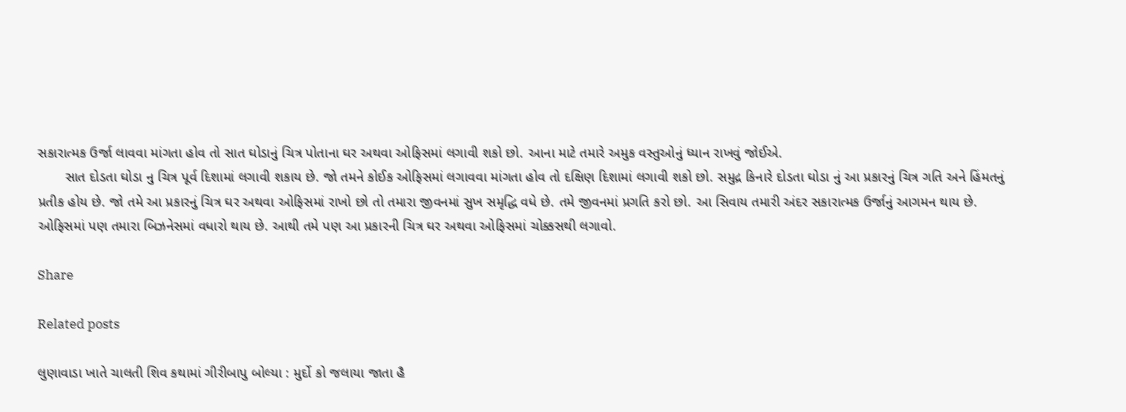સકારાત્મક ઉર્જા લાવવા માંગતા હોવ તો સાત ઘોડાનું ચિત્ર પોતાના ઘર અથવા ઓફિસમાં લગાવી શકો છો. આના માટે તમારે અમુક વસ્તુઓનું ધ્યાન રાખવું જોઈએ.
       સાત દોડતા ઘોડા નુ ચિત્ર પૂર્વ દિશામાં લગાવી શકાય છે. જો તમને કોઈક ઓફિસમાં લગાવવા માંગતા હોવ તો દક્ષિણ દિશામાં લગાવી શકો છો. સમુદ્ર કિનારે દોડતા ઘોડા નું આ પ્રકારનું ચિત્ર ગતિ અને હિંમતનું પ્રતીક હોય છે. જો તમે આ પ્રકારનું ચિત્ર ઘર અથવા ઓફિસમાં રાખો છો તો તમારા જીવનમાં સુખ સમૃદ્ધિ વધે છે. તમે જીવનમાં પ્રગતિ કરો છો. આ સિવાય તમારી અંદર સકારાત્મક ઉર્જાનું આગમન થાય છે. ઓફિસમાં પણ તમારા બિઝનેસમાં વધારો થાય છે. આથી તમે પણ આ પ્રકારની ચિત્ર ઘર અથવા ઓફિસમાં ચોક્કસથી લગાવો.

Share

Related posts

લુણાવાડા ખાતે ચાલતી શિવ કથામાં ગીરીબાપુ બોલ્યા : મુર્દો કો જલાયા જાતા હૈ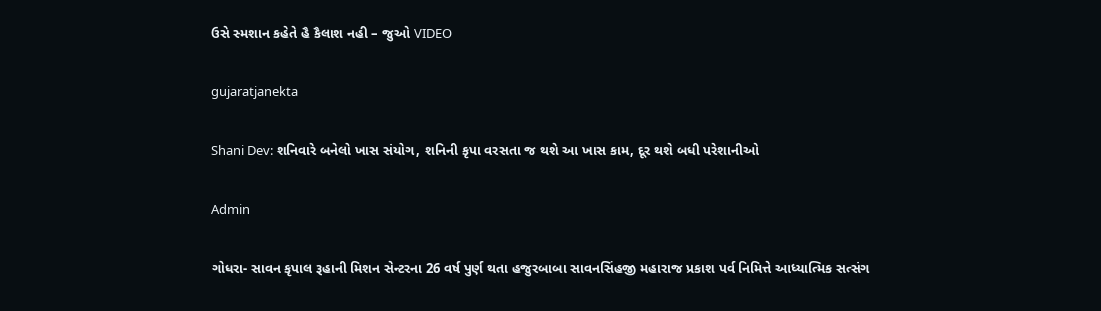ઉસે સ્મશાન કહેતે હૈ કૈલાશ નહી – જુઓ VIDEO

gujaratjanekta

Shani Dev: શનિવારે બનેલો ખાસ સંયોગ, શનિની કૃપા વરસતા જ થશે આ ખાસ કામ, દૂર થશે બધી પરેશાનીઓ

Admin

ગોધરા- સાવન કૃપાલ રૂહાની મિશન સેન્ટરના 26 વર્ષ પુર્ણ થતા હજુરબાબા સાવનસિંહજી મહારાજ પ્રકાશ પર્વ નિમિત્તે આધ્યાત્મિક સત્સંગ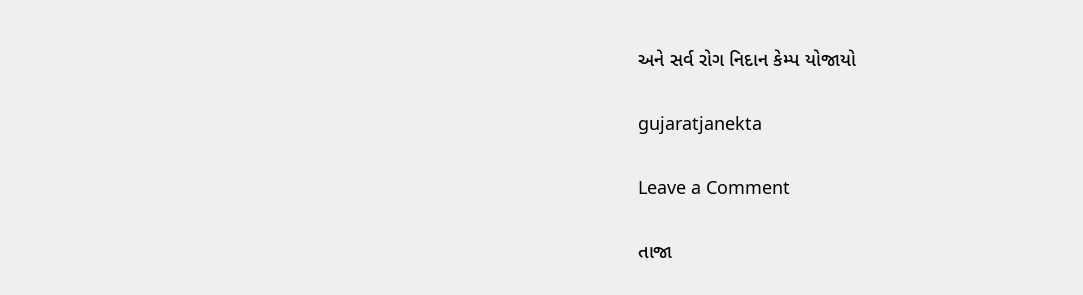અને સર્વ રોગ નિદાન કેમ્પ યોજાયો

gujaratjanekta

Leave a Comment

તાજા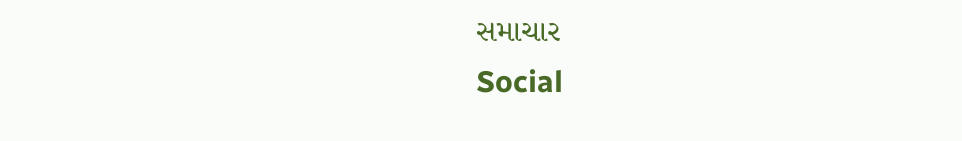સમાચાર
Social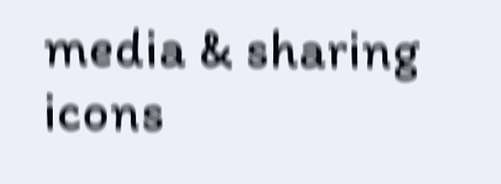media & sharing icons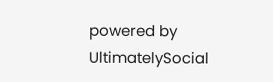powered by UltimatelySocial